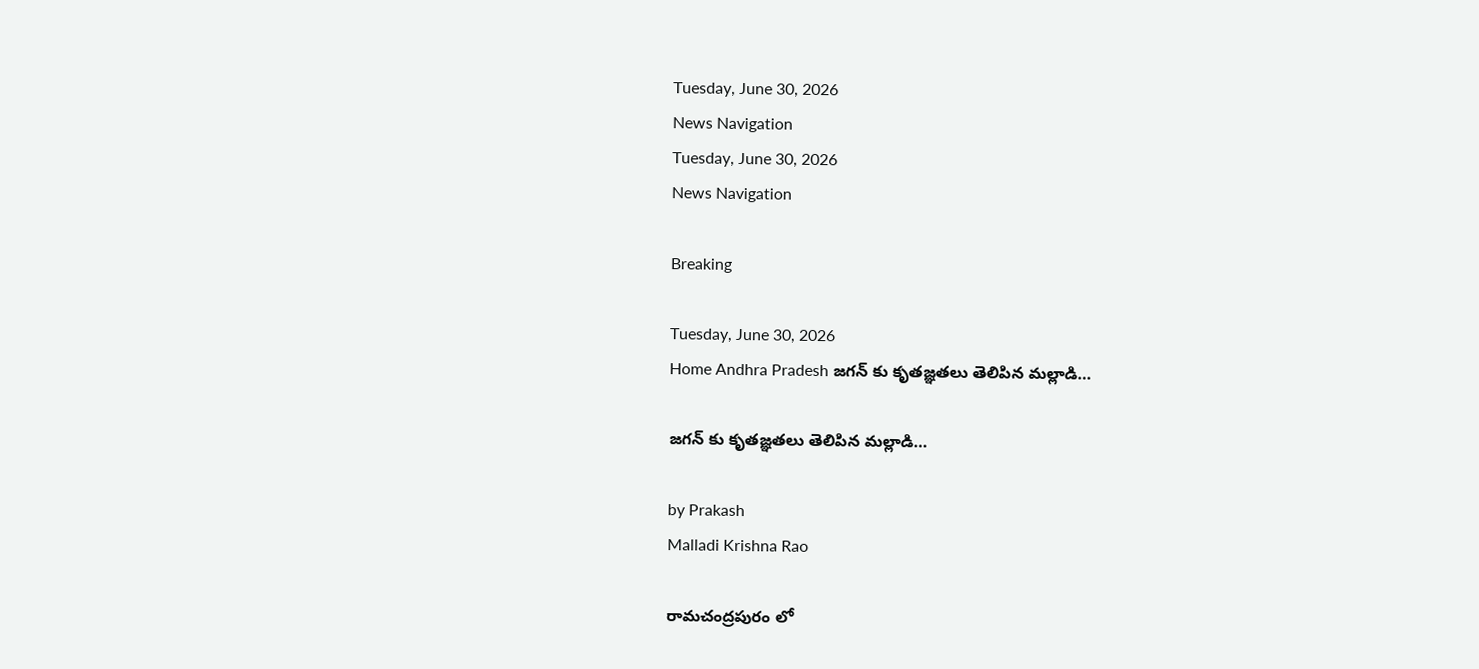Tuesday, June 30, 2026
News Navigation
Tuesday, June 30, 2026
News Navigation

Breaking

Tuesday, June 30, 2026
Home Andhra Pradesh జగన్ కు కృతజ్ఞతలు తెలిపిన మల్లాడి…

జగన్ కు కృతజ్ఞతలు తెలిపిన మల్లాడి…

by Prakash
Malladi Krishna Rao

రామచంద్రపురం లో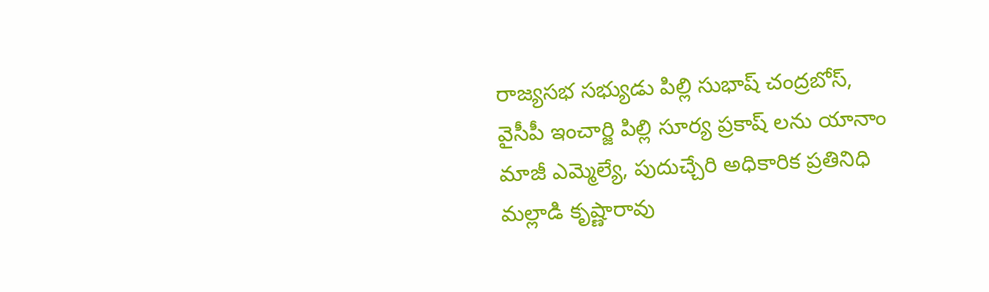రాజ్యసభ సభ్యుడు పిల్లి సుభాష్ చంద్రబోస్, వైసీపీ ఇంచార్జి పిల్లి సూర్య ప్రకాష్ లను యానాం మాజీ ఎమ్మెల్యే, పుదుచ్చేరి అధికారిక ప్రతినిధి మల్లాడి కృష్ణారావు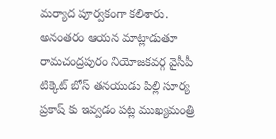మర్యాద పూర్వకంగా కలిశారు. అనంతరం ఆయన మాట్లాడుతూ రామచంద్రపురం నియోజకవర్గ వైసీపీ టిక్కెట్ బోస్ తనయుడు పిల్లి సూర్య ప్రకాష్ కు ఇవ్వడం పట్ల ముఖ్యమంత్రి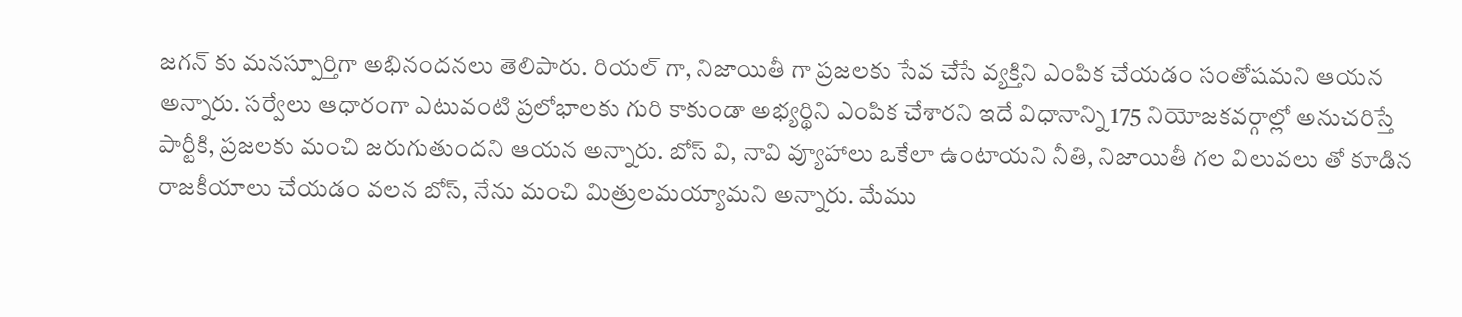జగన్ కు మనస్పూర్తిగా అభినందనలు తెలిపారు. రియల్ గా, నిజాయితీ గా ప్రజలకు సేవ చేసే వ్యక్తిని ఎంపిక చేయడం సంతోషమని ఆయన అన్నారు. సర్వేలు ఆధారంగా ఎటువంటి ప్రలోభాలకు గురి కాకుండా అభ్యర్థిని ఎంపిక చేశారని ఇదే విధానాన్ని 175 నియోజకవర్గాల్లో అనుచరిస్తే పార్టీకి, ప్రజలకు మంచి జరుగుతుందని ఆయన అన్నారు. బోస్ వి, నావి వ్యూహాలు ఒకేలా ఉంటాయని నీతి, నిజాయితీ గల విలువలు తో కూడిన రాజకీయాలు చేయడం వలన బోస్, నేను మంచి మిత్రులమయ్యామని అన్నారు. మేము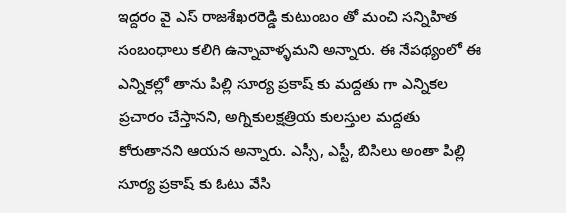ఇద్దరం వై ఎస్ రాజశేఖరరెడ్డి కుటుంబం తో మంచి సన్నిహిత సంబంధాలు కలిగి ఉన్నావాళ్ళమని అన్నారు. ఈ నేపథ్యంలో ఈ ఎన్నికల్లో తాను పిల్లి సూర్య ప్రకాష్ కు మద్దతు గా ఎన్నికల ప్రచారం చేస్తానని, అగ్నికులక్షత్రియ కులస్తుల మద్దతు కోరుతానని ఆయన అన్నారు. ఎస్సీ, ఎస్టీ, బిసిలు అంతా పిల్లి సూర్య ప్రకాష్ కు ఓటు వేసి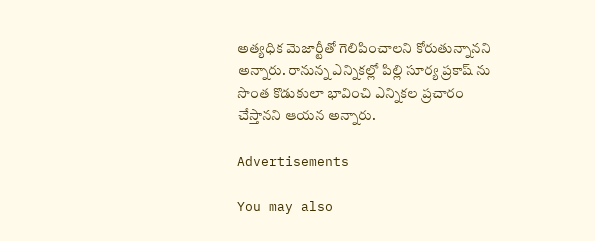అత్యధిక మెజార్టీతో గెలిపించాలని కోరుతున్నానని అన్నారు. రానున్న ఎన్నికల్లో పిల్లి సూర్య ప్రకాష్ ను సొంత కొడుకులా భావించి ఎన్నికల ప్రచారం చేస్తానని ఆయన అన్నారు.

Advertisements

You may also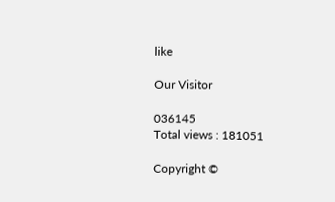like

Our Visitor

036145
Total views : 181051

Copyright ©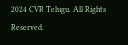2024 CVR Telugu. All Rights Reserved.